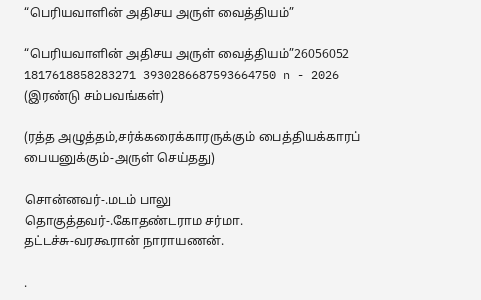“பெரியவாளின் அதிசய அருள் வைத்தியம்”

“பெரியவாளின் அதிசய அருள் வைத்தியம்”26056052 1817618858283271 3930286687593664750 n - 2026
(இரண்டு சம்பவங்கள்)

(ரத்த அழுத்தம்,சர்க்கரைக்காரருக்கும் பைத்தியக்காரப் பையனுக்கும்-அருள் செய்தது)

சொன்னவர்-.மடம் பாலு
தொகுத்தவர்-.கோதண்டராம சர்மா.
தட்டச்சு-வரகூரான் நாராயணன்.

.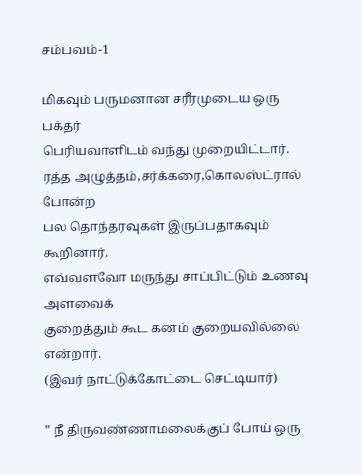சம்பவம்-1

மிகவும் பருமனான சரீரமுடைய ஒரு பக்தர்
பெரியவாளிடம் வந்து முறையிட்டார்.
ரத்த அழுத்தம்,சர்க்கரை,கொலஸ்ட்ரால் போன்ற
பல தொந்தரவுகள் இருப்பதாகவும் கூறினார்.
எவ்வளவோ மருந்து சாப்பிட்டும் உணவு அளவைக்
குறைத்தும் கூட கனம் குறையவில்லை என்றார்.
(இவர் நாட்டுக்கோட்டை செட்டியார்)

” நீ திருவண்ணாமலைக்குப் போய் ஒரு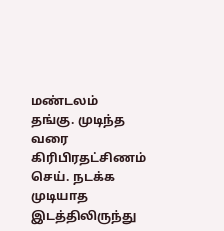மண்டலம்
தங்கு. முடிந்த வரை கிரிபிரதட்சிணம் செய். நடக்க
முடியாத இடத்திலிருந்து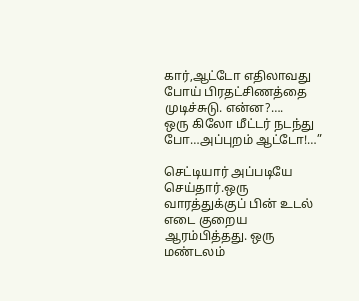கார்,ஆட்டோ எதிலாவது
போய் பிரதட்சிணத்தை முடிச்சுடு. என்ன?….
ஒரு கிலோ மீட்டர் நடந்து போ…அப்புறம் ஆட்டோ!…”

செட்டியார் அப்படியே செய்தார்.ஒரு வாரத்துக்குப் பின் உடல் எடை குறைய ஆரம்பித்தது. ஒரு மண்டலம்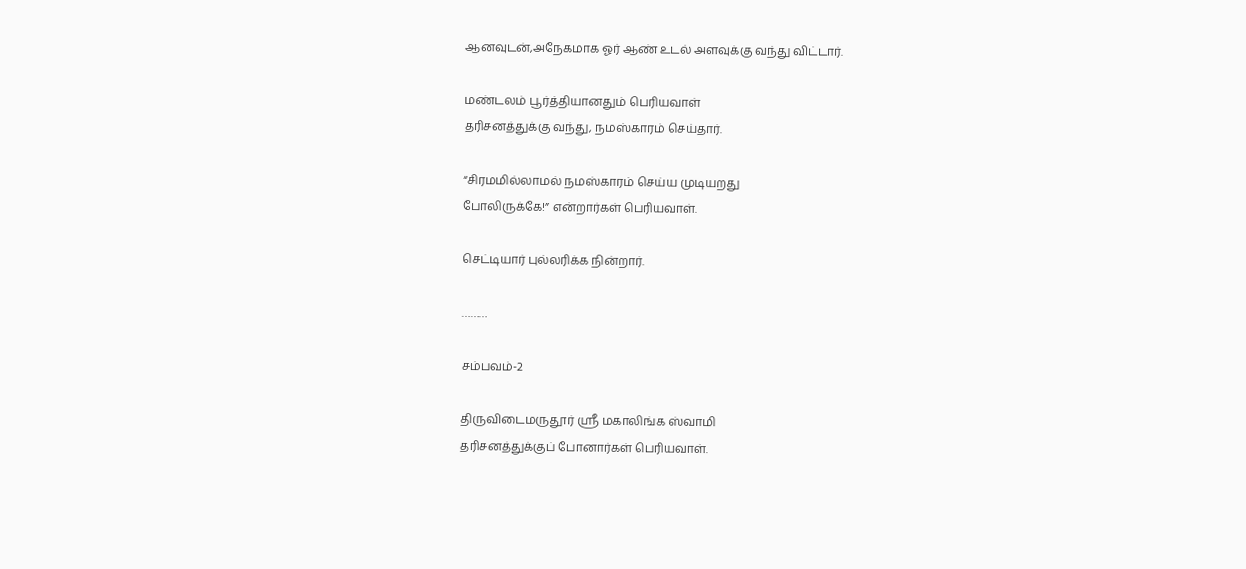ஆனவுடன்,அநேகமாக ஓர் ஆண் உடல் அளவுக்கு வந்து விட்டார்.

மண்டலம் பூர்த்தியானதும் பெரியவாள்
தரிசனத்துக்கு வந்து, நமஸ்காரம் செய்தார்.

“சிரமமில்லாமல் நமஸ்காரம் செய்ய முடியறது
போலிருக்கே!” என்றார்கள் பெரியவாள்.

செட்டியார் புல்லரிக்க நின்றார்.

………

சம்பவம்-2

திருவிடைமருதூர் ஸ்ரீ மகாலிங்க ஸ்வாமி
தரிசனத்துக்குப் போனார்கள் பெரியவாள்.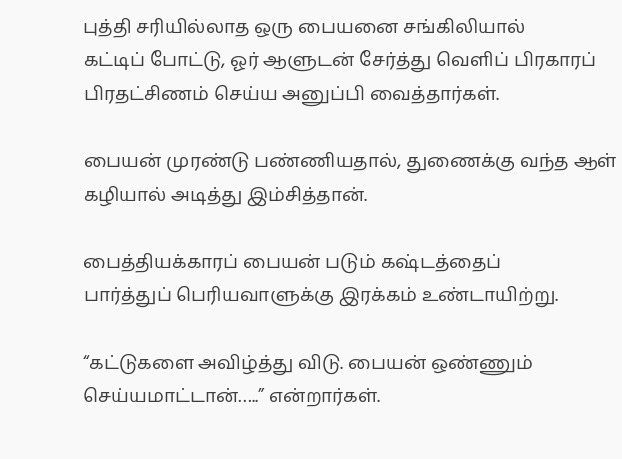புத்தி சரியில்லாத ஒரு பையனை சங்கிலியால்
கட்டிப் போட்டு, ஓர் ஆளுடன் சேர்த்து வெளிப் பிரகாரப் பிரதட்சிணம் செய்ய அனுப்பி வைத்தார்கள்.

பையன் முரண்டு பண்ணியதால், துணைக்கு வந்த ஆள் கழியால் அடித்து இம்சித்தான்.

பைத்தியக்காரப் பையன் படும் கஷ்டத்தைப்
பார்த்துப் பெரியவாளுக்கு இரக்கம் உண்டாயிற்று.

“கட்டுகளை அவிழ்த்து விடு. பையன் ஒண்ணும்
செய்யமாட்டான்…..” என்றார்கள்.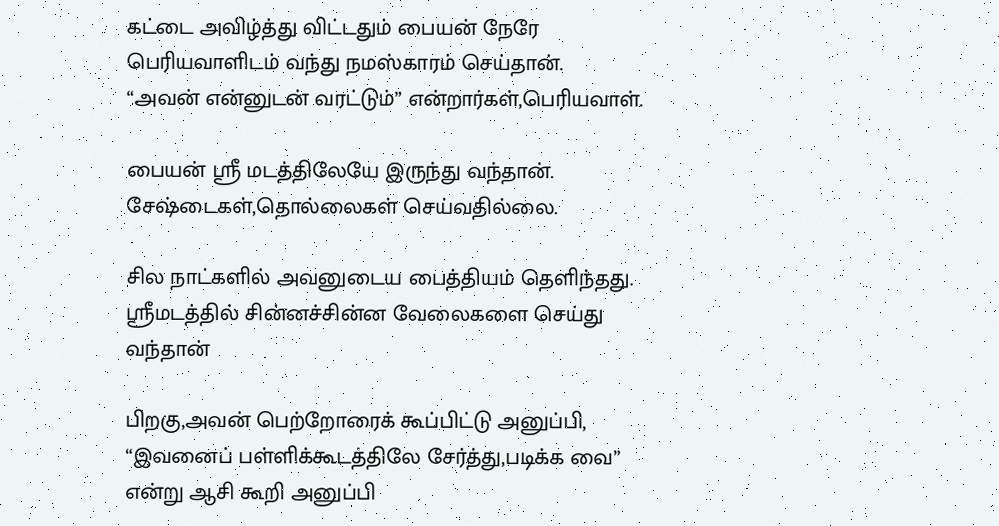கட்டை அவிழ்த்து விட்டதும் பையன் நேரே
பெரியவாளிடம் வந்து நமஸ்காரம் செய்தான்.
“அவன் என்னுடன் வரட்டும்” என்றார்கள்,பெரியவாள்.

பையன் ஸ்ரீ மடத்திலேயே இருந்து வந்தான்.
சேஷ்டைகள்,தொல்லைகள் செய்வதில்லை.

சில நாட்களில் அவனுடைய பைத்தியம் தெளிந்தது.
ஸ்ரீமடத்தில் சின்னச்சின்ன வேலைகளை செய்து வந்தான்

பிறகு,அவன் பெற்றோரைக் கூப்பிட்டு அனுப்பி,
“இவனைப் பள்ளிக்கூடத்திலே சேர்த்து,படிக்க வை”
என்று ஆசி கூறி அனுப்பி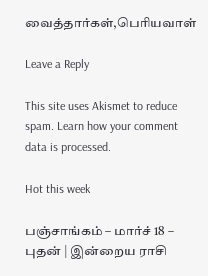வைத்தார்கள்,பெரியவாள்

Leave a Reply

This site uses Akismet to reduce spam. Learn how your comment data is processed.

Hot this week

பஞ்சாங்கம் – மார்ச் 18 – புதன் | இன்றைய ராசி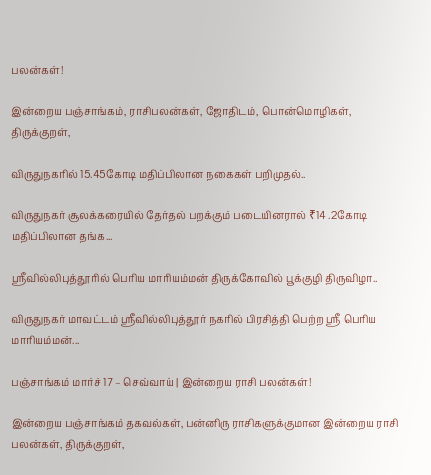பலன்கள்!

இன்றைய பஞ்சாங்கம், ராசிபலன்கள், ஜோதிடம், பொன்மொழிகள், திருக்குறள்,

விருதுநகரில் 15.45கோடி மதிப்பிலான நகைகள் பறிமுதல்..

விருதுநகர் சூலக்கரையில் தேர்தல் பறக்கும் படையினரால் ₹14 .2கோடி மதிப்பிலான தங்க...

ஸ்ரீவில்லிபுத்தூரில் பெரிய மாரியம்மன் திருக்கோவில் பூக்குழி திருவிழா..

விருதுநகர் மாவட்டம் ஸ்ரீவில்லிபுத்தூர் நகரில் பிரசித்தி பெற்ற ஸ்ரீ பெரிய மாரியம்மன்...

பஞ்சாங்கம் மார்ச் 17 – செவ்வாய் | இன்றைய ராசி பலன்கள்!

இன்றைய பஞ்சாங்கம் தகவல்கள், பன்னிரு ராசிகளுக்குமான இன்றைய ராசி பலன்கள், திருக்குறள்,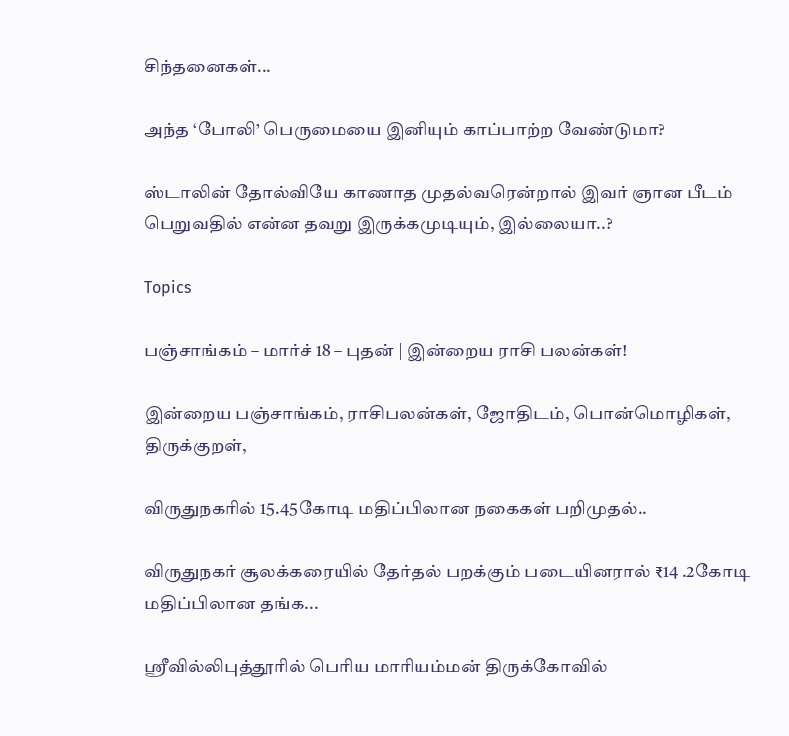சிந்தனைகள்...

அந்த ‘போலி’ பெருமையை இனியும் காப்பாற்ற வேண்டுமா?

ஸ்டாலின் தோல்வியே காணாத முதல்வரென்றால் இவர் ஞான பீடம் பெறுவதில் என்ன தவறு இருக்கமுடியும், இல்லையா..?

Topics

பஞ்சாங்கம் – மார்ச் 18 – புதன் | இன்றைய ராசி பலன்கள்!

இன்றைய பஞ்சாங்கம், ராசிபலன்கள், ஜோதிடம், பொன்மொழிகள், திருக்குறள்,

விருதுநகரில் 15.45கோடி மதிப்பிலான நகைகள் பறிமுதல்..

விருதுநகர் சூலக்கரையில் தேர்தல் பறக்கும் படையினரால் ₹14 .2கோடி மதிப்பிலான தங்க...

ஸ்ரீவில்லிபுத்தூரில் பெரிய மாரியம்மன் திருக்கோவில்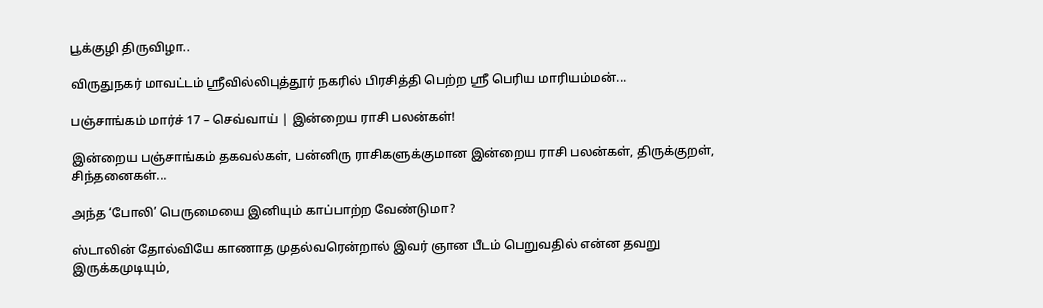பூக்குழி திருவிழா..

விருதுநகர் மாவட்டம் ஸ்ரீவில்லிபுத்தூர் நகரில் பிரசித்தி பெற்ற ஸ்ரீ பெரிய மாரியம்மன்...

பஞ்சாங்கம் மார்ச் 17 – செவ்வாய் | இன்றைய ராசி பலன்கள்!

இன்றைய பஞ்சாங்கம் தகவல்கள், பன்னிரு ராசிகளுக்குமான இன்றைய ராசி பலன்கள், திருக்குறள், சிந்தனைகள்...

அந்த ‘போலி’ பெருமையை இனியும் காப்பாற்ற வேண்டுமா?

ஸ்டாலின் தோல்வியே காணாத முதல்வரென்றால் இவர் ஞான பீடம் பெறுவதில் என்ன தவறு இருக்கமுடியும்,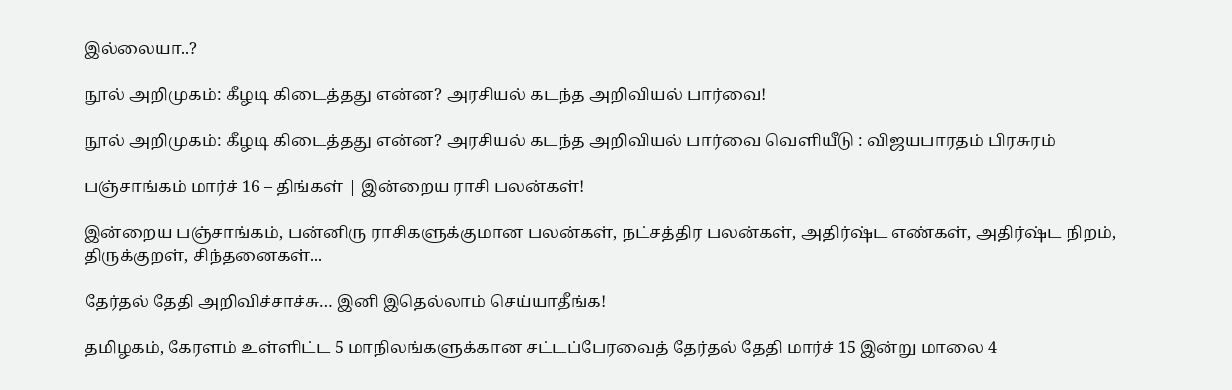இல்லையா..?

நூல் அறிமுகம்: கீழடி கிடைத்தது என்ன? அரசியல் கடந்த அறிவியல் பார்வை!

நூல் அறிமுகம்: கீழடி கிடைத்தது என்ன? அரசியல் கடந்த அறிவியல் பார்வை வெளியீடு : விஜயபாரதம் பிரசுரம்

பஞ்சாங்கம் மார்ச் 16 – திங்கள் | இன்றைய ராசி பலன்கள்!

இன்றைய பஞ்சாங்கம், பன்னிரு ராசிகளுக்குமான பலன்கள், நட்சத்திர பலன்கள், அதிர்ஷ்ட எண்கள், அதிர்ஷ்ட நிறம், திருக்குறள், சிந்தனைகள்...

தேர்தல் தேதி அறிவிச்சாச்சு… இனி இதெல்லாம் செய்யாதீங்க!

தமிழகம், கேரளம் உள்ளிட்ட 5 மாநிலங்களுக்கான சட்டப்பேரவைத் தேர்தல் தேதி மார்ச் 15 இன்று மாலை 4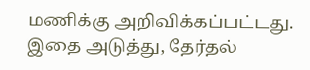மணிக்கு அறிவிக்கப்பட்டது. இதை அடுத்து, தேர்தல்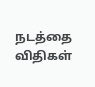நடத்தை விதிகள்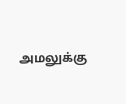அமலுக்கு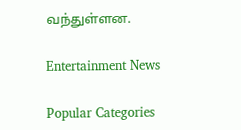வந்துள்ளன.

Entertainment News

Popular Categories